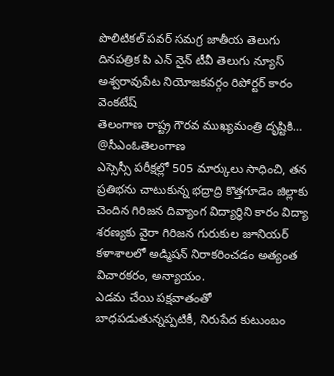పొలిటికల్ పవర్ సమగ్ర జాతీయ తెలుగు దినపత్రిక పి ఎన్ నైన్ టీవీ తెలుగు న్యూస్ అశ్వరావుపేట నియోజకవర్గం రిపోర్టర్ కారం వెంకటేష్
తెలంగాణ రాష్ట్ర గౌరవ ముఖ్యమంత్రి దృష్టికి…
@సీఎంఓతెలంగాణ
ఎస్సెస్సీ పరీక్షల్లో 505 మార్కులు సాధించి, తన ప్రతిభను చాటుకున్న భద్రాద్రి కొత్తగూడెం జిల్లాకు చెందిన గిరిజన దివ్యాంగ విద్యార్థిని కారం విద్యా శరణ్యకు వైరా గిరిజన గురుకుల జూనియర్ కళాశాలలో అడ్మిషన్ నిరాకరించడం అత్యంత విచారకరం, అన్యాయం.
ఎడమ చేయి పక్షవాతంతో బాధపడుతున్నప్పటికీ, నిరుపేద కుటుంబం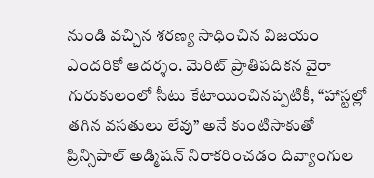నుండి వచ్చిన శరణ్య సాధించిన విజయం ఎందరికో ఆదర్శం. మెరిట్ ప్రాతిపదికన వైరా గురుకులంలో సీటు కేటాయించినప్పటికీ, “హాస్టల్లో తగిన వసతులు లేవు” అనే కుంటిసాకుతో ప్రిన్సిపాల్ అడ్మిషన్ నిరాకరించడం దివ్యాంగుల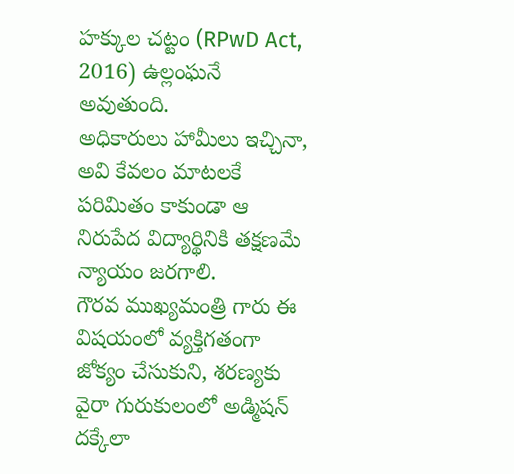హక్కుల చట్టం (RPwD Act, 2016) ఉల్లంఘనే అవుతుంది.
అధికారులు హామీలు ఇచ్చినా, అవి కేవలం మాటలకే పరిమితం కాకుండా ఆ నిరుపేద విద్యార్థినికి తక్షణమే న్యాయం జరగాలి.
గౌరవ ముఖ్యమంత్రి గారు ఈ విషయంలో వ్యక్తిగతంగా జోక్యం చేసుకుని, శరణ్యకు వైరా గురుకులంలో అడ్మిషన్ దక్కేలా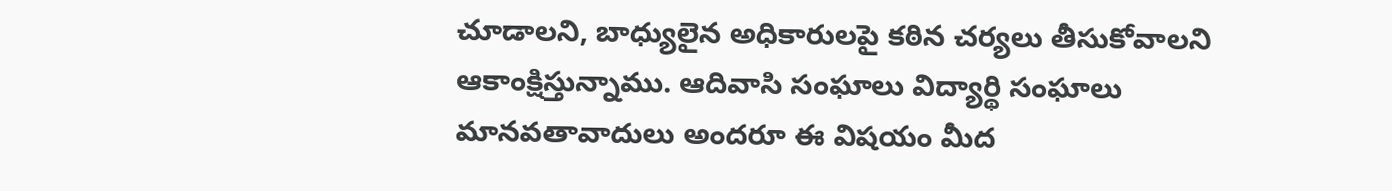చూడాలని, బాధ్యులైన అధికారులపై కఠిన చర్యలు తీసుకోవాలని ఆకాంక్షిస్తున్నాము. ఆదివాసి సంఘాలు విద్యార్థి సంఘాలు మానవతావాదులు అందరూ ఈ విషయం మీద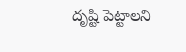దృష్టి పెట్టాలని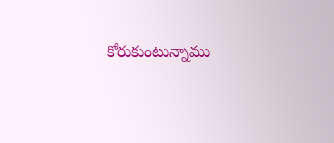కోరుకుంటున్నాము